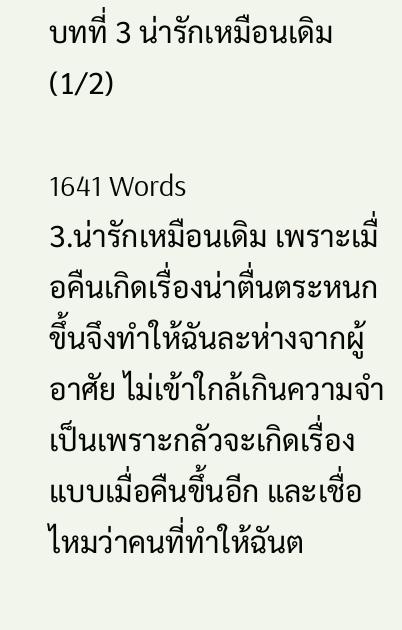บทที่ 3 น่ารักเหมือนเดิม (1/2)

1641 Words
3.น่ารักเหมือนเดิม เพราะเมื่อคืนเกิดเรื่องน่าตื่นตระหนกขึ้นจึงทำให้ฉันละห่างจากผู้อาศัย ไม่เข้าใกล้เกินความจำเป็นเพราะกลัวจะเกิดเรื่องแบบเมื่อคืนขึ้นอีก และเชื่อไหมว่าคนที่ทำให้ฉันต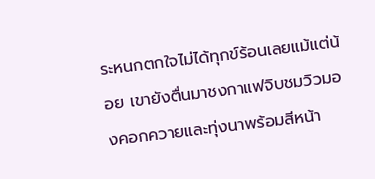ระหนกตกใจไม่ได้ทุกข์ร้อนเลยแม้แต่น้อย เขายังตื่นมาชงกาแฟจิบชมวิวมองคอกควายและทุ่งนาพร้อมสีหน้า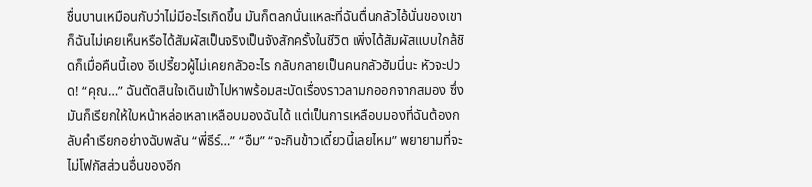ชื่นบานเหมือนกับว่าไม่มีอะไรเกิดขึ้น มันก็ตลกนั่นแหละที่ฉันตื่นกลัวไอ้นั่นของเขา ก็ฉันไม่เคยเห็นหรือได้สัมผัสเป็นจริงเป็นจังสักครั้งในชีวิต เพิ่งได้สัมผัสแบบใกล้ชิดก็เมื่อคืนนี้เอง อีเปรี้ยวผู้ไม่เคยกลัวอะไร กลับกลายเป็นคนกลัวฮัมนี่นะ หัวจะปวด! “คุณ…” ฉันตัดสินใจเดินเข้าไปหาพร้อมสะบัดเรื่องราวลามกออกจากสมอง ซึ่งมันก็เรียกให้ใบหน้าหล่อเหลาเหลือบมองฉันได้ แต่เป็นการเหลือบมองที่ฉันต้องกลับคำเรียกอย่างฉับพลัน “พี่ธีร์…” “อืม” “จะกินข้าวเดี๋ยวนี้เลยไหม” พยายามที่จะไม่โฟกัสส่วนอื่นของอีก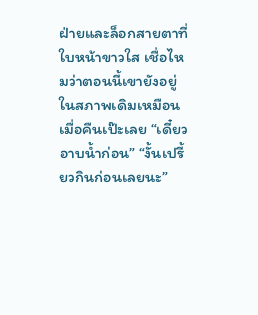ฝ่ายและล็อกสายตาที่ใบหน้าขาวใส เชื่อไหมว่าตอนนี้เขายังอยู่ในสภาพเดิมเหมือนเมื่อคืนเป๊ะเลย “เดี๋ยวอาบน้ำก่อน” “งั้นเปรี้ยวกินก่อนเลยนะ”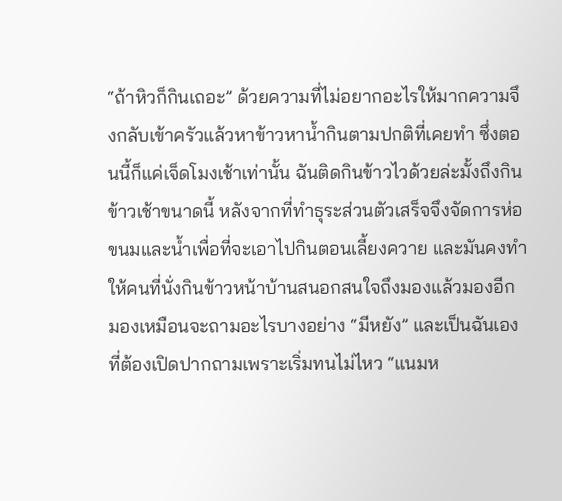“ถ้าหิวก็กินเถอะ” ด้วยความที่ไม่อยากอะไรให้มากความจึงกลับเข้าครัวแล้วหาข้าวหาน้ำกินตามปกติที่เคยทำ ซึ่งตอนนี้ก็แค่เจ็ดโมงเช้าเท่านั้น ฉันติดกินข้าวไวด้วยล่ะมั้งถึงกินข้าวเช้าขนาดนี้ หลังจากที่ทำธุระส่วนตัวเสร็จจึงจัดการห่อขนมและน้ำเพื่อที่จะเอาไปกินตอนเลี้ยงควาย และมันคงทำให้คนที่นั่งกินข้าวหน้าบ้านสนอกสนใจถึงมองแล้วมองอีก มองเหมือนจะถามอะไรบางอย่าง “มีหยัง” และเป็นฉันเองที่ต้องเปิดปากถามเพราะเริ่มทนไม่ไหว “แนมห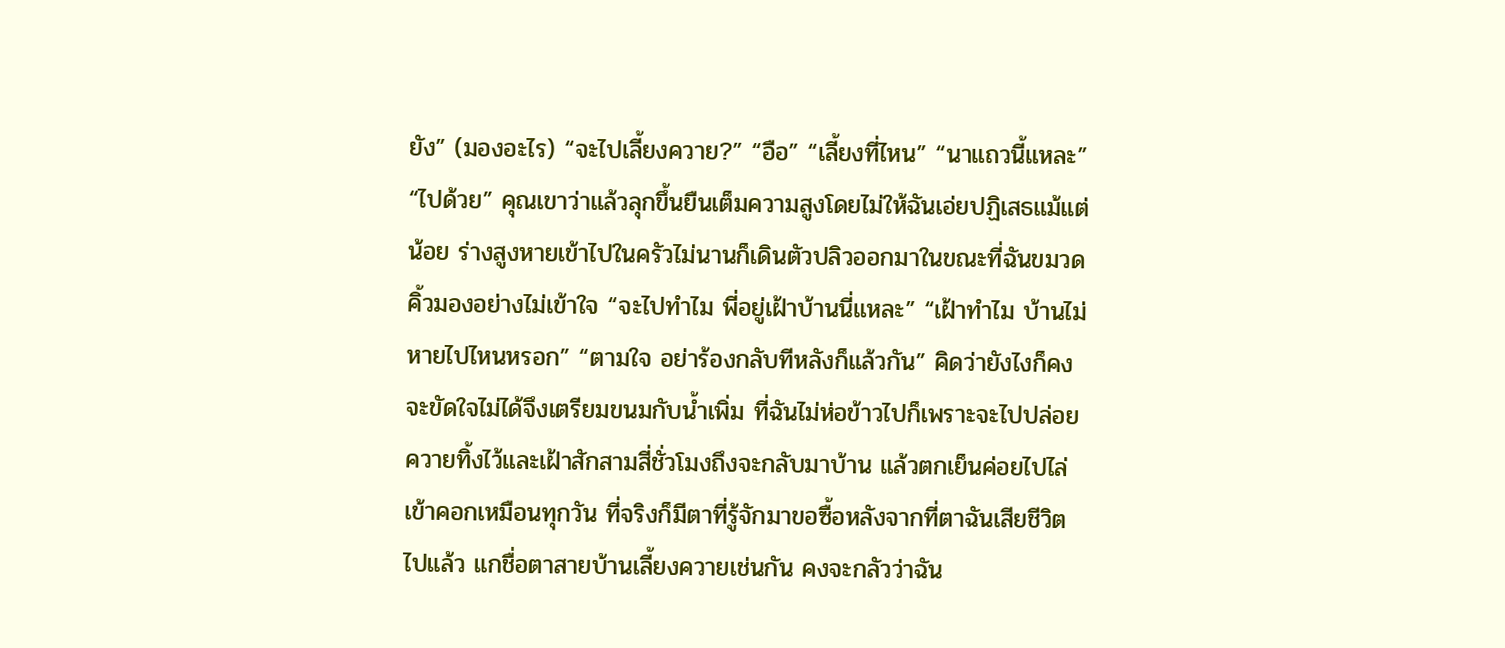ยัง” (มองอะไร) “จะไปเลี้ยงควาย?” “อือ” “เลี้ยงที่ไหน” “นาแถวนี้แหละ” “ไปด้วย” คุณเขาว่าแล้วลุกขึ้นยืนเต็มความสูงโดยไม่ให้ฉันเอ่ยปฏิเสธแม้แต่น้อย ร่างสูงหายเข้าไปในครัวไม่นานก็เดินตัวปลิวออกมาในขณะที่ฉันขมวดคิ้วมองอย่างไม่เข้าใจ “จะไปทำไม พี่อยู่เฝ้าบ้านนี่แหละ” “เฝ้าทำไม บ้านไม่หายไปไหนหรอก” “ตามใจ อย่าร้องกลับทีหลังก็แล้วกัน” คิดว่ายังไงก็คงจะขัดใจไม่ได้จึงเตรียมขนมกับน้ำเพิ่ม ที่ฉันไม่ห่อข้าวไปก็เพราะจะไปปล่อยควายทิ้งไว้และเฝ้าสักสามสี่ชั่วโมงถึงจะกลับมาบ้าน แล้วตกเย็นค่อยไปไล่เข้าคอกเหมือนทุกวัน ที่จริงก็มีตาที่รู้จักมาขอซื้อหลังจากที่ตาฉันเสียชีวิตไปแล้ว แกชื่อตาสายบ้านเลี้ยงควายเช่นกัน คงจะกลัวว่าฉัน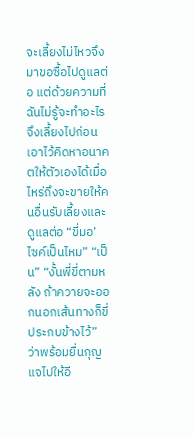จะเลี้ยงไม่ไหวจึงมาขอซื้อไปดูแลต่อ แต่ด้วยความที่ฉันไม่รู้จะทำอะไรจึงเลี้ยงไปก่อน เอาไว้คิดหาอนาคตให้ตัวเองได้เมื่อไหร่ถึงจะขายให้คนอื่นรับเลี้ยงและดูแลต่อ “ขี่มอ’ ไซค์เป็นไหม” “เป็น” “งั้นพี่ขี่ตามหลัง ถ้าควายจะออกนอกเส้นทางก็ขี่ประกบข้างไว้” ว่าพร้อมยื่นกุญแจไปให้อี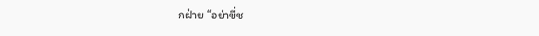กฝ่าย “อย่าขี่ช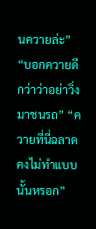นควายล่ะ” “บอกควายดีกว่าว่าอย่าวิ่งมาชนรถ” “ควายที่นี่ฉลาด คงไม่ทำแบบนั้นหรอก”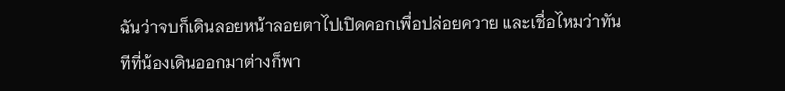ฉันว่าจบก็เดินลอยหน้าลอยตาไปเปิดคอกเพื่อปล่อยควาย และเชื่อไหมว่าทันทีที่น้องเดินออกมาต่างก็พา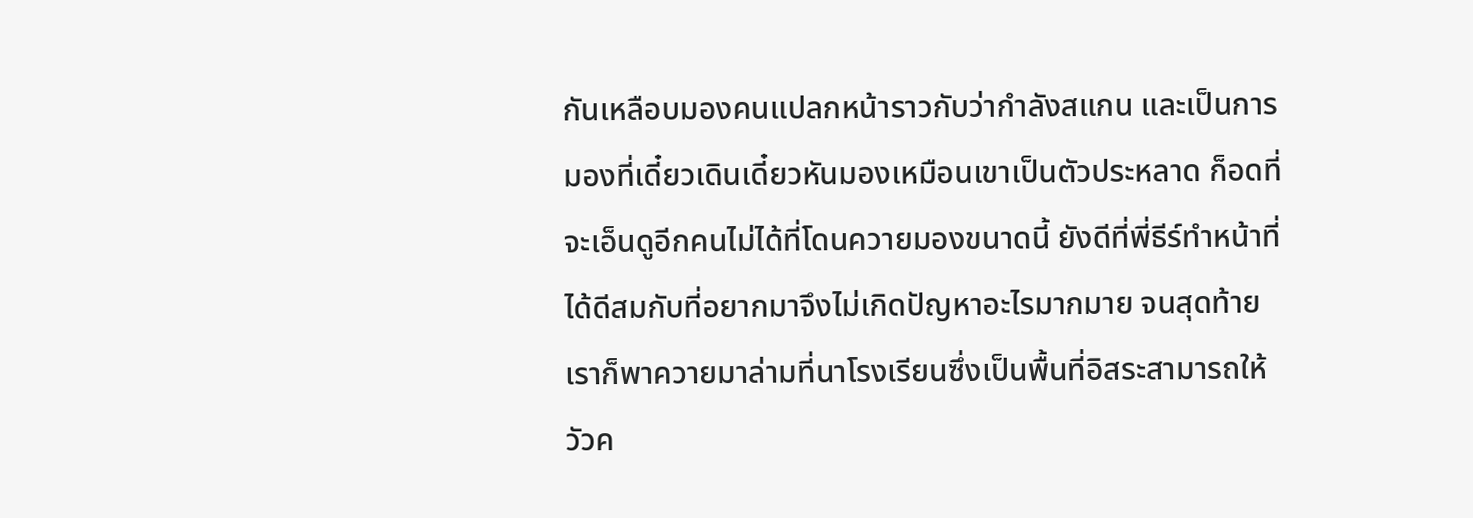กันเหลือบมองคนแปลกหน้าราวกับว่ากำลังสแกน และเป็นการมองที่เดี๋ยวเดินเดี๋ยวหันมองเหมือนเขาเป็นตัวประหลาด ก็อดที่จะเอ็นดูอีกคนไม่ได้ที่โดนควายมองขนาดนี้ ยังดีที่พี่ธีร์ทำหน้าที่ได้ดีสมกับที่อยากมาจึงไม่เกิดปัญหาอะไรมากมาย จนสุดท้ายเราก็พาควายมาล่ามที่นาโรงเรียนซึ่งเป็นพื้นที่อิสระสามารถให้วัวค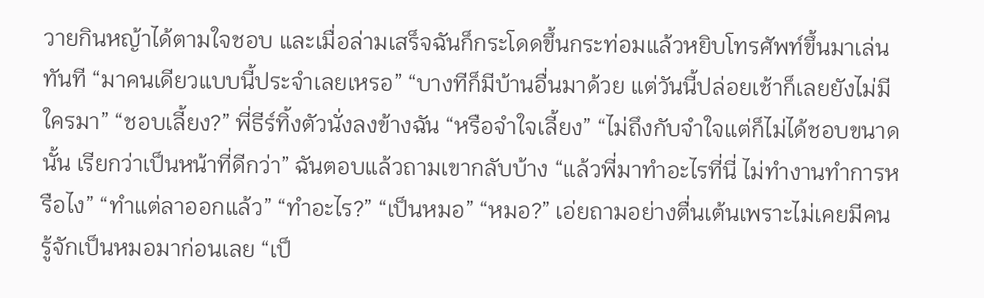วายกินหญ้าได้ตามใจชอบ และเมื่อล่ามเสร็จฉันก็กระโดดขึ้นกระท่อมแล้วหยิบโทรศัพท์ขึ้นมาเล่นทันที “มาคนเดียวแบบนี้ประจำเลยเหรอ” “บางทีก็มีบ้านอื่นมาด้วย แต่วันนี้ปล่อยเช้าก็เลยยังไม่มีใครมา” “ชอบเลี้ยง?” พี่ธีร์ทิ้งตัวนั่งลงข้างฉัน “หรือจำใจเลี้ยง” “ไม่ถึงกับจำใจแต่ก็ไม่ได้ชอบขนาดนั้น เรียกว่าเป็นหน้าที่ดีกว่า” ฉันตอบแล้วถามเขากลับบ้าง “แล้วพี่มาทำอะไรที่นี่ ไม่ทำงานทำการหรือไง” “ทำแต่ลาออกแล้ว” “ทำอะไร?” “เป็นหมอ” “หมอ?” เอ่ยถามอย่างตื่นเต้นเพราะไม่เคยมีคนรู้จักเป็นหมอมาก่อนเลย “เป็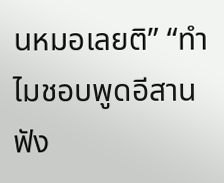นหมอเลยติ” “ทำไมชอบพูดอีสาน ฟัง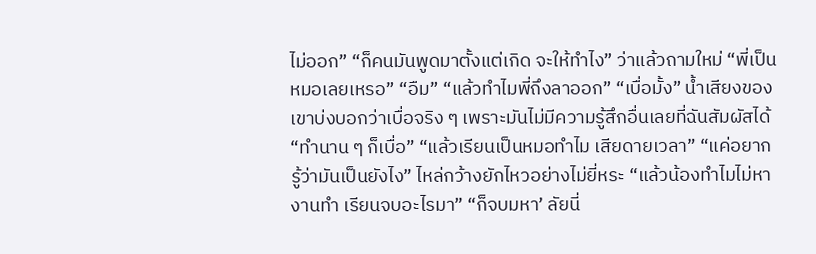ไม่ออก” “ก็คนมันพูดมาตั้งแต่เกิด จะให้ทำไง” ว่าแล้วถามใหม่ “พี่เป็นหมอเลยเหรอ” “อืม” “แล้วทำไมพี่ถึงลาออก” “เบื่อมั้ง” น้ำเสียงของเขาบ่งบอกว่าเบื่อจริง ๆ เพราะมันไม่มีความรู้สึกอื่นเลยที่ฉันสัมผัสได้ “ทำนาน ๆ ก็เบื่อ” “แล้วเรียนเป็นหมอทำไม เสียดายเวลา” “แค่อยากรู้ว่ามันเป็นยังไง” ไหล่กว้างยักไหวอย่างไม่ยี่หระ “แล้วน้องทำไมไม่หางานทำ เรียนจบอะไรมา” “ก็จบมหา’ ลัยนี่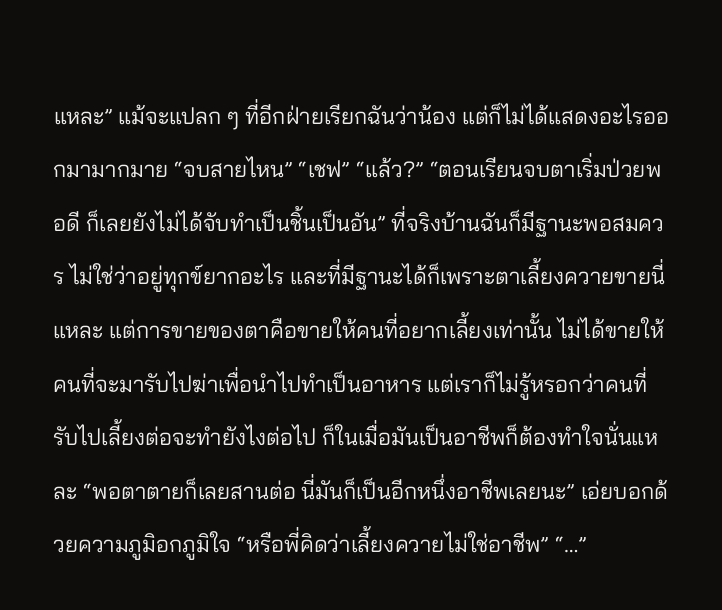แหละ” แม้จะแปลก ๆ ที่อีกฝ่ายเรียกฉันว่าน้อง แต่ก็ไม่ได้แสดงอะไรออกมามากมาย “จบสายไหน” “เชฟ” “แล้ว?” “ตอนเรียนจบตาเริ่มป่วยพอดี ก็เลยยังไม่ได้จับทำเป็นชิ้นเป็นอัน” ที่จริงบ้านฉันก็มีฐานะพอสมควร ไม่ใช่ว่าอยู่ทุกข์ยากอะไร และที่มีฐานะได้ก็เพราะตาเลี้ยงควายขายนี่แหละ แต่การขายของตาคือขายให้คนที่อยากเลี้ยงเท่านั้น ไม่ได้ขายให้คนที่จะมารับไปฆ่าเพื่อนำไปทำเป็นอาหาร แต่เราก็ไม่รู้หรอกว่าคนที่รับไปเลี้ยงต่อจะทำยังไงต่อไป ก็ในเมื่อมันเป็นอาชีพก็ต้องทำใจนั่นแหละ “พอตาตายก็เลยสานต่อ นี่มันก็เป็นอีกหนึ่งอาชีพเลยนะ” เอ่ยบอกด้วยความภูมิอกภูมิใจ “หรือพี่คิดว่าเลี้ยงควายไม่ใช่อาชีพ” “…”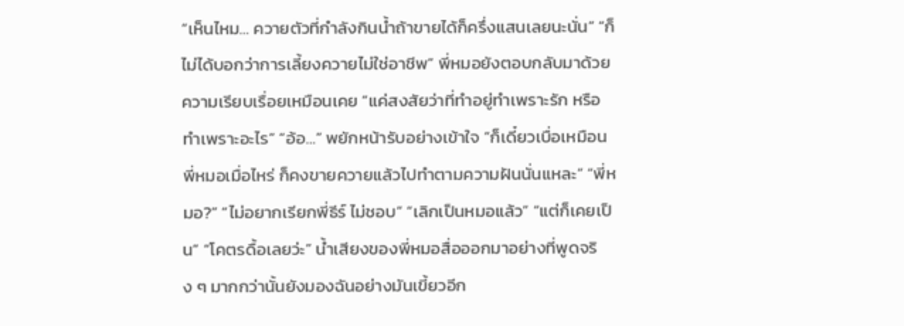“เห็นไหม… ควายตัวที่กำลังกินน้ำถ้าขายได้ก็ครึ่งแสนเลยนะนั่น” “ก็ไม่ได้บอกว่าการเลี้ยงควายไม่ใช่อาชีพ” พี่หมอยังตอบกลับมาด้วยความเรียบเรื่อยเหมือนเคย “แค่สงสัยว่าที่ทำอยู่ทำเพราะรัก หรือทำเพราะอะไร” “อ้อ…” พยักหน้ารับอย่างเข้าใจ “ก็เดี๋ยวเบื่อเหมือนพี่หมอเมื่อไหร่ ก็คงขายควายแล้วไปทำตามความฝันนั่นแหละ” “พี่หมอ?” “ไม่อยากเรียกพี่ธีร์ ไม่ชอบ” “เลิกเป็นหมอแล้ว” “แต่ก็เคยเป็น” “โคตรดื้อเลยว่ะ” น้ำเสียงของพี่หมอสื่อออกมาอย่างที่พูดจริง ๆ มากกว่านั้นยังมองฉันอย่างมันเขี้ยวอีก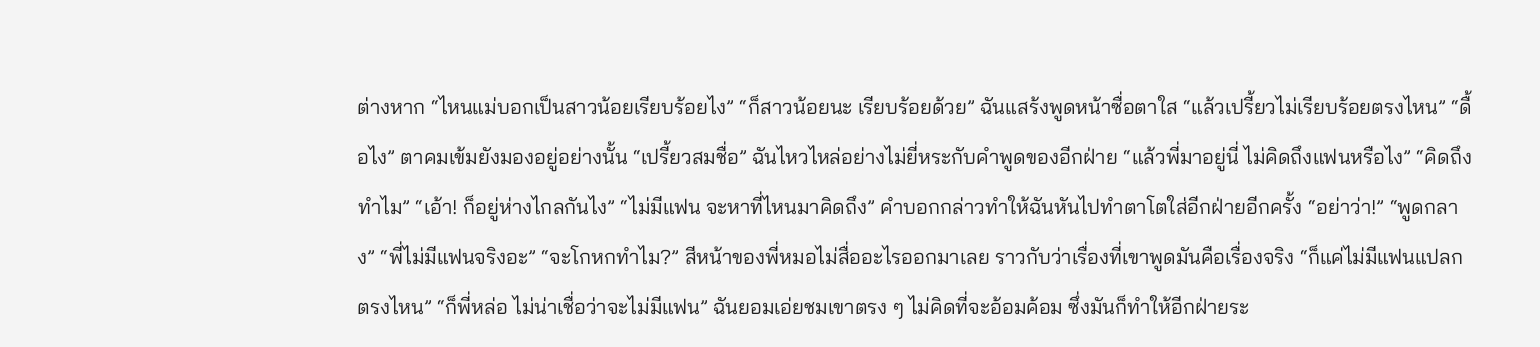ต่างหาก “ไหนแม่บอกเป็นสาวน้อยเรียบร้อยไง” “ก็สาวน้อยนะ เรียบร้อยด้วย” ฉันแสร้งพูดหน้าซื่อตาใส “แล้วเปรี้ยวไม่เรียบร้อยตรงไหน” “ดื้อไง” ตาคมเข้มยังมองอยู่อย่างนั้น “เปรี้ยวสมชื่อ” ฉันไหวไหล่อย่างไม่ยี่หระกับคำพูดของอีกฝ่าย “แล้วพี่มาอยู่นี่ ไม่คิดถึงแฟนหรือไง” “คิดถึงทำไม” “เอ้า! ก็อยู่ห่างไกลกันไง” “ไม่มีแฟน จะหาที่ไหนมาคิดถึง” คำบอกกล่าวทำให้ฉันหันไปทำตาโตใส่อีกฝ่ายอีกครั้ง “อย่าว่า!” “พูดกลาง” “พี่ไม่มีแฟนจริงอะ” “จะโกหกทำไม?” สีหน้าของพี่หมอไม่สื่ออะไรออกมาเลย ราวกับว่าเรื่องที่เขาพูดมันคือเรื่องจริง “ก็แค่ไม่มีแฟนแปลกตรงไหน” “ก็พี่หล่อ ไม่น่าเชื่อว่าจะไม่มีแฟน” ฉันยอมเอ่ยชมเขาตรง ๆ ไม่คิดที่จะอ้อมค้อม ซึ่งมันก็ทำให้อีกฝ่ายระ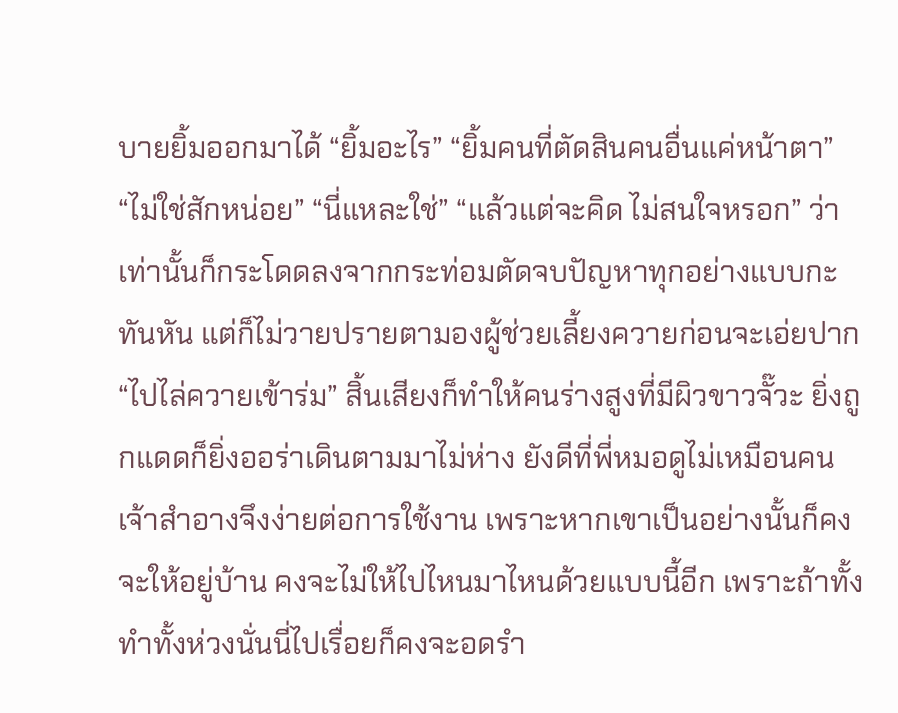บายยิ้มออกมาได้ “ยิ้มอะไร” “ยิ้มคนที่ตัดสินคนอื่นแค่หน้าตา” “ไม่ใช่สักหน่อย” “นี่แหละใช่” “แล้วแต่จะคิด ไม่สนใจหรอก” ว่าเท่านั้นก็กระโดดลงจากกระท่อมตัดจบปัญหาทุกอย่างแบบกะทันหัน แต่ก็ไม่วายปรายตามองผู้ช่วยเลี้ยงควายก่อนจะเอ่ยปาก “ไปไล่ควายเข้าร่ม” สิ้นเสียงก็ทำให้คนร่างสูงที่มีผิวขาวจั๊วะ ยิ่งถูกแดดก็ยิ่งออร่าเดินตามมาไม่ห่าง ยังดีที่พี่หมอดูไม่เหมือนคนเจ้าสำอางจึงง่ายต่อการใช้งาน เพราะหากเขาเป็นอย่างนั้นก็คงจะให้อยู่บ้าน คงจะไม่ให้ไปไหนมาไหนด้วยแบบนี้อีก เพราะถ้าทั้งทำทั้งห่วงนั่นนี่ไปเรื่อยก็คงจะอดรำ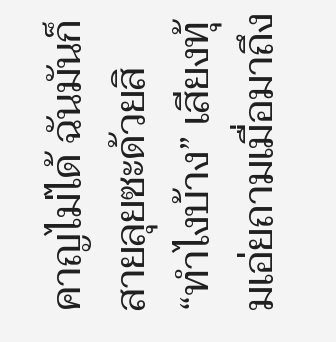คาญไม่ได้ ฉันมันก็สายลุยซะด้วยสิ “ทำไงบ้าง” เสียงทุ้มเอ่ยถามเมื่อมาถึง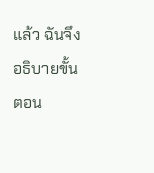แล้ว ฉันจึงอธิบายขั้นตอน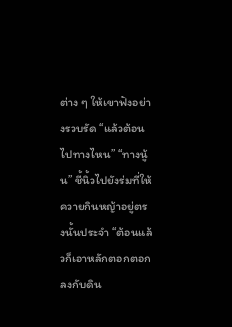ต่าง ๆ ให้เขาฟังอย่างรวบรัด “แล้วต้อนไปทางไหน” “ทางนู้น” ชี้นิ้วไปยังร่มที่ให้ควายกินหญ้าอยู่ตรงนั้นประจำ “ต้อนแล้วก็เอาหลักตอกตอกลงกับดิน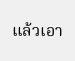แล้วเอา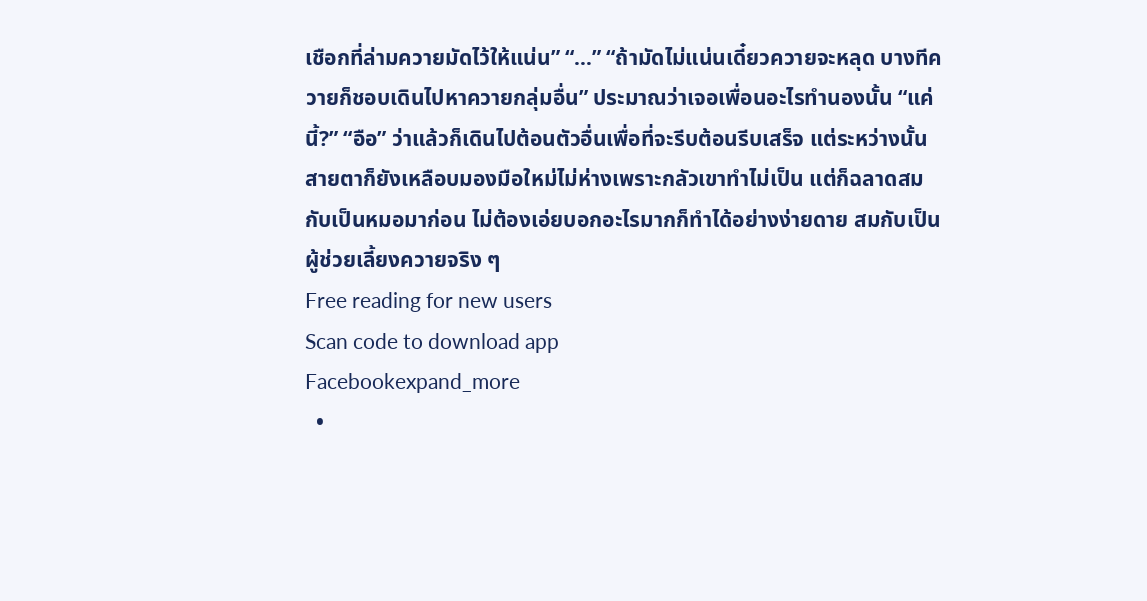เชือกที่ล่ามควายมัดไว้ให้แน่น” “…” “ถ้ามัดไม่แน่นเดี๋ยวควายจะหลุด บางทีควายก็ชอบเดินไปหาควายกลุ่มอื่น” ประมาณว่าเจอเพื่อนอะไรทำนองนั้น “แค่นี้?” “อือ” ว่าแล้วก็เดินไปต้อนตัวอื่นเพื่อที่จะรีบต้อนรีบเสร็จ แต่ระหว่างนั้นสายตาก็ยังเหลือบมองมือใหม่ไม่ห่างเพราะกลัวเขาทำไม่เป็น แต่ก็ฉลาดสมกับเป็นหมอมาก่อน ไม่ต้องเอ่ยบอกอะไรมากก็ทำได้อย่างง่ายดาย สมกับเป็นผู้ช่วยเลี้ยงควายจริง ๆ
Free reading for new users
Scan code to download app
Facebookexpand_more
  •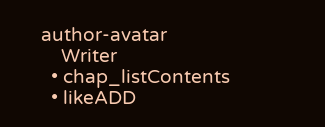author-avatar
    Writer
  • chap_listContents
  • likeADD